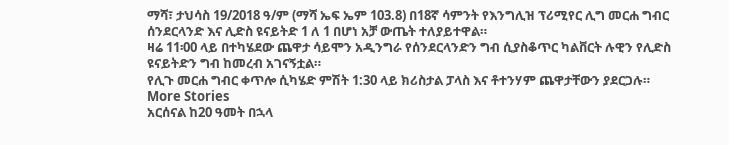ማሻ፣ ታህሳስ 19/2018 ዓ/ም (ማሻ ኤፍ ኤም 103.8) በ18ኛ ሳምንት የእንግሊዝ ፕሪሚየር ሊግ መርሐ ግብር ሰንደርላንድ እና ሊድስ ዩናይትድ 1 ለ 1 በሆነ አቻ ውጤት ተለያይተዋል።
ዛሬ 11፡00 ላይ በተካሄደው ጨዋታ ሳይሞን አዲንግራ የሰንደርላንድን ግብ ሲያስቆጥር ካልቨርት ሉዊን የሊድስ ዩናይትድን ግብ ከመረብ አገናኝቷል።
የሊጉ መርሐ ግብር ቀጥሎ ሲካሄድ ምሽት 1:30 ላይ ክሪስታል ፓላስ እና ቶተንሃም ጨዋታቸውን ያደርጋሉ።
More Stories
አርሰናል ከ20 ዓመት በኋላ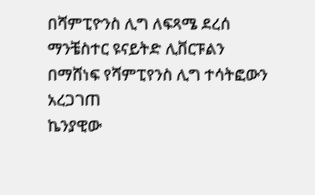በሻምፒዮንስ ሊግ ለፍጻሜ ደረሰ
ማንቼስተር ዩናይትድ ሊቨርፑልን በማሸነፍ የሻምፒየንስ ሊግ ተሳትፎውን አረጋገጠ
ኬንያዊው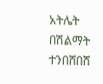አትሌት በሽልማት ተንበሸበሸ